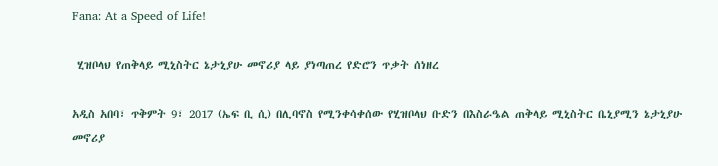Fana: At a Speed of Life!

 ሂዝቦላህ የጠቅላይ ሚኒስትር ኔታኒያሁ መኖሪያ ላይ ያነጣጠረ የድሮን ጥቃት ሰነዘረ

አዲስ አበባ፣ ጥቅምት 9፣ 2017 (ኤፍ ቢ ሲ) በሊባኖስ የሚንቀሳቀሰው የሂዝቦላህ ቡድን በእስራዔል ጠቅላይ ሚኒስትር ቤኒያሚን ኔታኒያሁ መኖሪያ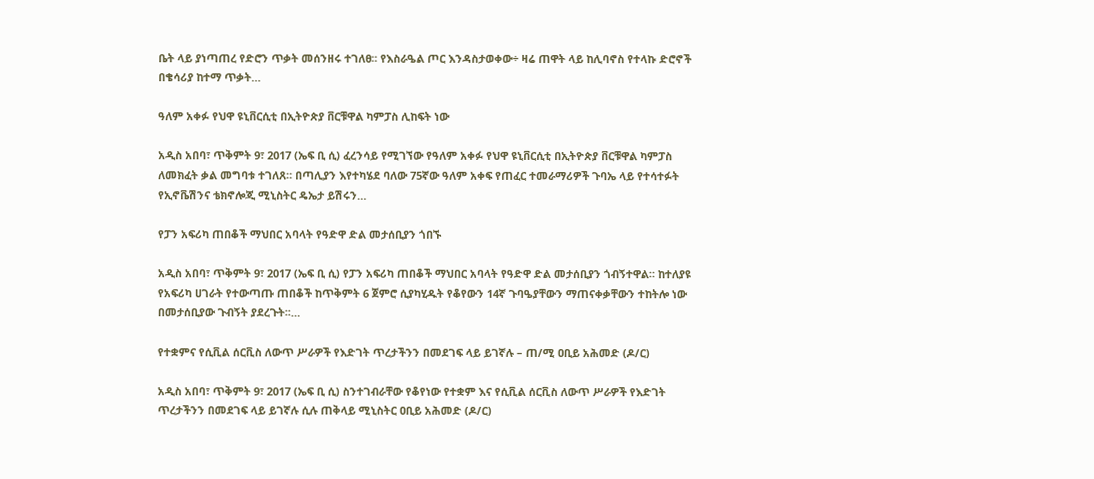ቤት ላይ ያነጣጠረ የድሮን ጥቃት መሰንዘሩ ተገለፀ፡፡ የእስራዔል ጦር እንዳስታወቀው÷ ዛሬ ጠዋት ላይ ከሊባኖስ የተላኩ ድሮኖች በቄሳሪያ ከተማ ጥቃት…

ዓለም አቀፉ የህዋ ዩኒቨርሲቲ በኢትዮጵያ ቨርቹዋል ካምፓስ ሊከፍት ነው

አዲስ አበባ፣ ጥቅምት 9፣ 2017 (ኤፍ ቢ ሲ) ፈረንሳይ የሚገኘው የዓለም አቀፉ የህዋ ዩኒቨርሲቲ በኢትዮጵያ ቨርቹዋል ካምፓስ ለመክፈት ቃል መግባቱ ተገለጸ። በጣሊያን እየተካሄደ ባለው 75ኛው ዓለም አቀፍ የጠፈር ተመራማሪዎች ጉባኤ ላይ የተሳተፉት የኢኖቬሽንና ቴክኖሎጂ ሚኒስትር ዴኤታ ይሽሩን…

የፓን አፍሪካ ጠበቆች ማህበር አባላት የዓድዋ ድል መታሰቢያን ጎበኙ

አዲስ አበባ፣ ጥቅምት 9፣ 2017 (ኤፍ ቢ ሲ) የፓን አፍሪካ ጠበቆች ማህበር አባላት የዓድዋ ድል መታሰቢያን ጎብኝተዋል። ከተለያዩ የአፍሪካ ሀገራት የተውጣጡ ጠበቆች ከጥቅምት 6 ጀምሮ ሲያካሂዱት የቆየውን 14ኛ ጉባዔያቸውን ማጠናቀቃቸውን ተከትሎ ነው በመታሰቢያው ጉብኝት ያደረጉት፡፡…

የተቋምና የሲቪል ሰርቪስ ለውጥ ሥራዎች የእድገት ጥረታችንን በመደገፍ ላይ ይገኛሉ – ጠ/ሚ ዐቢይ አሕመድ (ዶ/ር)

አዲስ አበባ፣ ጥቅምት 9፣ 2017 (ኤፍ ቢ ሲ) ስንተገብራቸው የቆየነው የተቋም እና የሲቪል ሰርቪስ ለውጥ ሥራዎች የእድገት ጥረታችንን በመደገፍ ላይ ይገኛሉ ሲሉ ጠቅላይ ሚኒስትር ዐቢይ አሕመድ (ዶ/ር)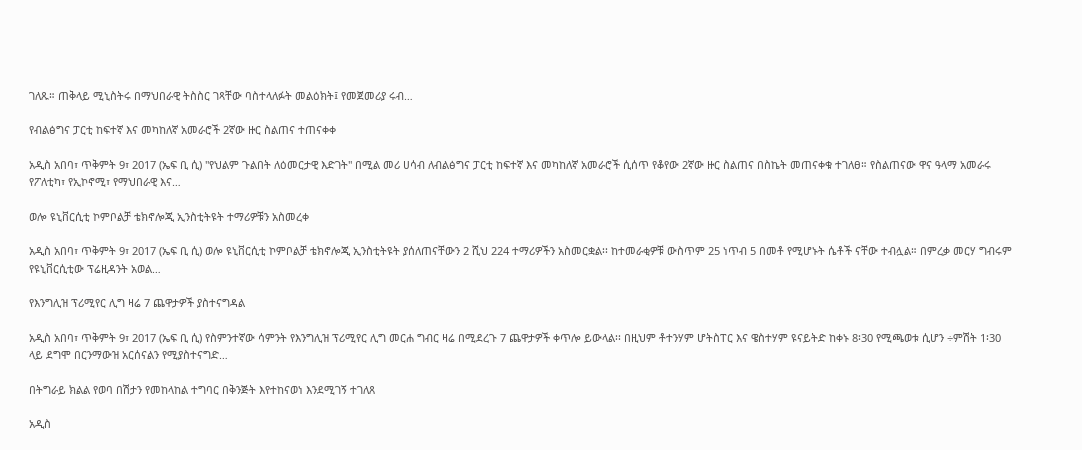ገለጹ። ጠቅላይ ሚኒስትሩ በማህበራዊ ትስስር ገጻቸው ባስተላለፉት መልዕክት፤ የመጀመሪያ ሩብ…

የብልፅግና ፓርቲ ከፍተኛ እና መካከለኛ አመራሮች 2ኛው ዙር ስልጠና ተጠናቀቀ

አዲስ አበባ፣ ጥቅምት 9፣ 2017 (ኤፍ ቢ ሲ) "የህልም ጉልበት ለዕመርታዊ እድገት" በሚል መሪ ሀሳብ ለብልፅግና ፓርቲ ከፍተኛ እና መካከለኛ አመራሮች ሲሰጥ የቆየው 2ኛው ዙር ስልጠና በስኬት መጠናቀቁ ተገለፀ። የስልጠናው ዋና ዓላማ አመራሩ የፖለቲካ፣ የኢኮኖሚ፣ የማህበራዊ እና…

ወሎ ዩኒቨርሲቲ ኮምቦልቻ ቴክኖሎጂ ኢንስቲትዩት ተማሪዎቹን አስመረቀ

አዲስ አበባ፣ ጥቅምት 9፣ 2017 (ኤፍ ቢ ሲ) ወሎ ዩኒቨርሲቲ ኮምቦልቻ ቴክኖሎጂ ኢንስቲትዩት ያሰለጠናቸውን 2 ሺህ 224 ተማሪዎችን አስመርቋል፡፡ ከተመራቂዎቹ ውስጥም 25 ነጥብ 5 በመቶ የሚሆኑት ሴቶች ናቸው ተብሏል። በምረቃ መርሃ ግብሩም የዩኒቨርሲቲው ፕሬዚዳንት አወል…

የእንግሊዝ ፕሪሚየር ሊግ ዛሬ 7 ጨዋታዎች ያስተናግዳል

አዲስ አበባ፣ ጥቅምት 9፣ 2017 (ኤፍ ቢ ሲ) የስምንተኛው ሳምንት የእንግሊዝ ፕሪሚየር ሊግ መርሐ ግብር ዛሬ በሚደረጉ 7 ጨዋታዎች ቀጥሎ ይውላል፡፡ በዚህም ቶተንሃም ሆትስፐር እና ዌስተሃም ዩናይትድ ከቀኑ 8፡30 የሚጫወቱ ሲሆን ÷ምሽት 1፡30 ላይ ደግሞ በርንማውዝ አርሰናልን የሚያስተናግድ…

በትግራይ ክልል የወባ በሽታን የመከላከል ተግባር በቅንጅት እየተከናወነ እንደሚገኝ ተገለጸ

አዲስ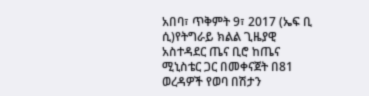አበባ፣ ጥቅምት 9፣ 2017 (ኤፍ ቢ ሲ)የትግራይ ክልል ጊዜያዊ አስተዳደር ጤና ቢሮ ከጤና ሚኒስቴር ጋር በመቀናጀት በ81 ወረዳዎች የወባ በሽታን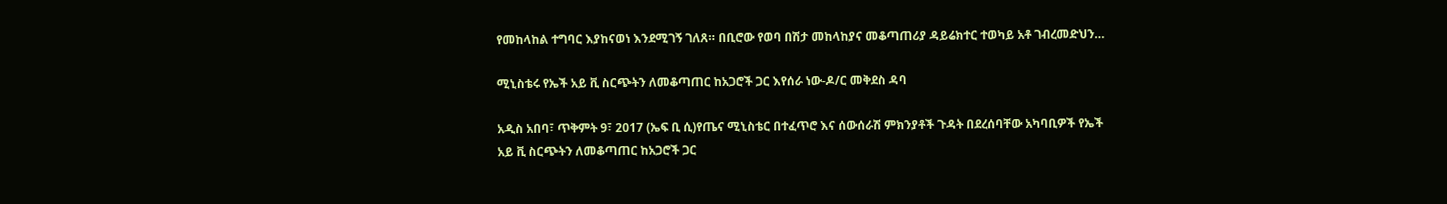የመከላከል ተግባር እያከናወነ እንደሚገኝ ገለጸ። በቢሮው የወባ በሽታ መከላከያና መቆጣጠሪያ ዳይሬክተር ተወካይ አቶ ገብረመድህን…

ሚኒስቴሩ የኤች አይ ቪ ስርጭትን ለመቆጣጠር ከአጋሮች ጋር እየሰራ ነው-ዶ/ር መቅደስ ዳባ

አዲስ አበባ፣ ጥቅምት 9፣ 2017 (ኤፍ ቢ ሲ)የጤና ሚኒስቴር በተፈጥሮ እና ሰውሰራሽ ምክንያቶች ጉዳት በደረሰባቸው አካባቢዎች የኤች አይ ቪ ስርጭትን ለመቆጣጠር ከአጋሮች ጋር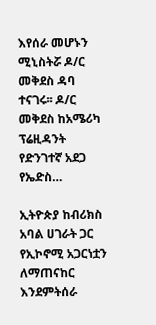እየሰራ መሆኑን ሚኒስትሯ ዶ/ር መቅደስ ዳባ ተናገሩ፡፡ ዶ/ር መቅደስ ከአሜሪካ ፕሬዚዳንት የድንገተኛ አደጋ የኤድስ…

ኢትዮጵያ ከብሪክስ አባል ሀገራት ጋር የኢኮኖሚ አጋርነቷን ለማጠናከር እንደምትሰራ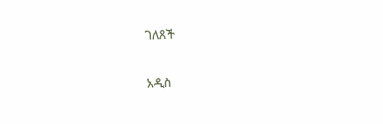ገለጸች

አዲስ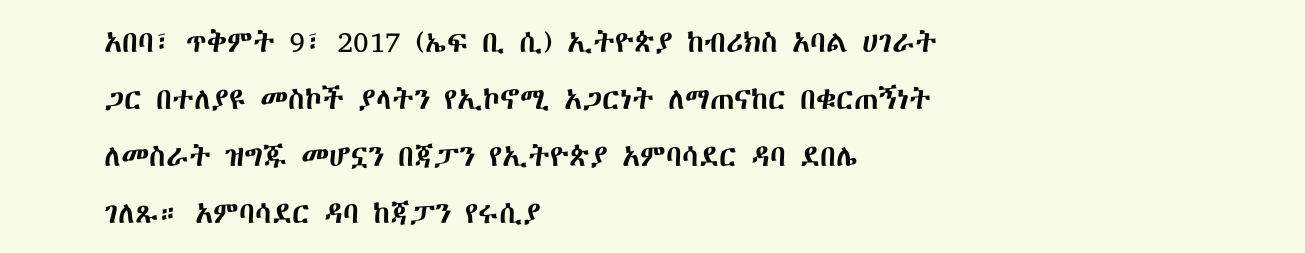አበባ፣ ጥቅምት 9፣ 2017 (ኤፍ ቢ ሲ) ኢትዮጵያ ከብሪክስ አባል ሀገራት ጋር በተለያዩ መስኮች ያላትን የኢኮኖሚ አጋርነት ለማጠናከር በቁርጠኝነት ለመስራት ዝግጁ መሆኗን በጃፓን የኢትዮጵያ አምባሳደር ዳባ ደበሌ ገለጹ። አምባሳደር ዳባ ከጃፓን የሩሲያ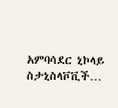አምባሳደር ኒኮላይ ስታኒስላቮቪች…